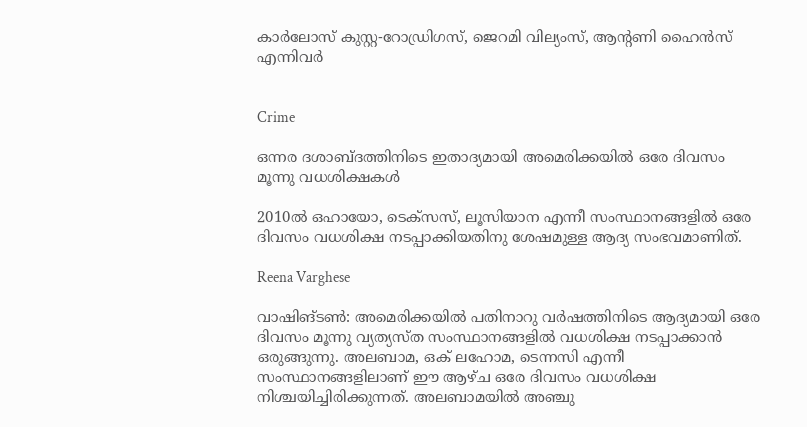കാർലോസ് കുസ്റ്റ-റോഡ്രിഗസ്, ജെറമി വില്യംസ്, ആന്‍റണി ഹൈൻസ് എന്നിവർ


Crime

ഒന്നര ദശാബ്ദത്തിനിടെ ഇതാദ്യമായി അമെരിക്കയിൽ ഒരേ ദിവസം മൂന്നു വധശിക്ഷകൾ

2010ൽ ഒഹായോ, ടെക്സസ്, ലൂസിയാന എന്നീ സംസ്ഥാനങ്ങളിൽ ഒരേ ദിവസം വധശിക്ഷ നടപ്പാക്കിയതിനു ശേഷമുള്ള ആദ്യ സംഭവമാണിത്.

Reena Varghese

വാഷിങ്ടൺ: അമെരിക്കയിൽ പതിനാറു വർഷത്തിനിടെ ആദ്യമായി ഒരേ ദിവസം മൂന്നു വ്യത്യസ്ത സംസ്ഥാനങ്ങളിൽ വധശിക്ഷ നടപ്പാക്കാൻ ഒരുങ്ങുന്നു. അലബാമ, ഒക് ലഹോമ, ടെന്നസി എന്നീ സംസ്ഥാനങ്ങളിലാണ് ഈ ആഴ്ച ഒരേ ദിവസം വധശിക്ഷ നിശ്ചയിച്ചിരിക്കുന്നത്. അലബാമയിൽ അഞ്ചു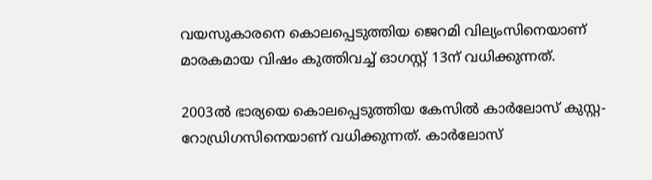വയസുകാരനെ കൊലപ്പെടുത്തിയ ജെറമി വില്യംസിനെയാണ് മാരകമായ വിഷം കുത്തിവച്ച് ഓഗസ്റ്റ് 13ന് വധിക്കുന്നത്.

2003ൽ ഭാര്യയെ കൊലപ്പെടുത്തിയ കേസിൽ കാർലോസ് കുസ്റ്റ-റോഡ്രിഗസിനെയാണ് വധിക്കുന്നത്. കാർലോസ്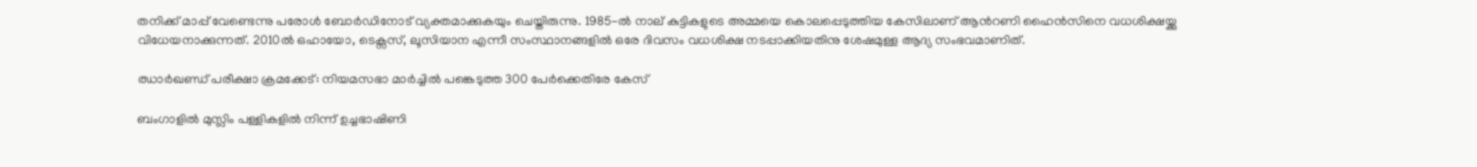തനിക്ക് മാപ്പ് വേണ്ടെന്നു പരോൾ ബോർഡിനോട് വ്യക്തമാക്കുകയും ചെയ്തിരുന്നു. 1985-ൽ നാല് കുട്ടികളുടെ അമ്മയെ കൊലപ്പെടുത്തിയ കേസിലാണ് ആന്‍റണി ഹൈൻസിനെ വധശിക്ഷയ്ക്കു വിധേയനാക്കുന്നത്. 2010ൽ ഒഹായോ, ടെക്സസ്, ലൂസിയാന എന്നീ സംസ്ഥാനങ്ങളിൽ ഒരേ ദിവസം വധശിക്ഷ നടപ്പാക്കിയതിനു ശേഷമുള്ള ആദ്യ സംഭവമാണിത്.

ഝാർഖണ്ഡ് പരീക്ഷാ ക്രമക്കേട്: നിയമസഭാ മാർച്ചിൽ പങ്കെടുത്ത 300 പേർക്കെതിരേ കേസ്

ബംഗാളിൽ മുസ്ലിം പള്ളികളിൽ നിന്ന് ഉച്ചഭാഷിണി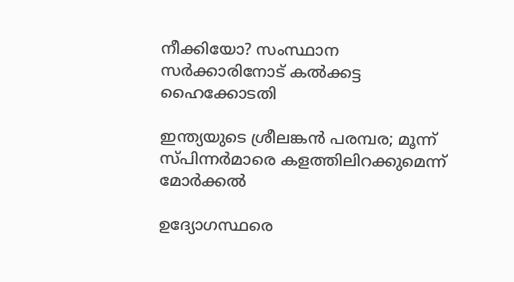നീക്കിയോ? സംസ്ഥാന സർക്കാരിനോട് കൽക്കട്ട ഹൈക്കോടതി

ഇന്ത‍്യയുടെ ശ്രീലങ്കൻ പര‍മ്പര; മൂന്ന് സ്പിന്നർമാരെ കളത്തിലിറക്കുമെന്ന് മോർക്കൽ

ഉദ്യോഗസ്ഥരെ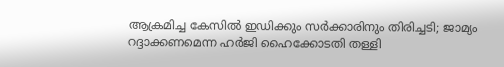ആക്രമിച്ച കേസിൽ ഇഡിക്കും സർക്കാരിനും തിരിച്ചടി; ജാമ്യം റദ്ദാക്കണമെന്ന ഹർ‌ജി ഹൈക്കോടതി തള്ളി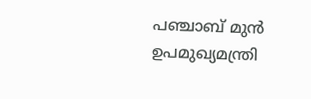പഞ്ചാബ് മുൻ ഉപമുഖ്യമന്ത്രി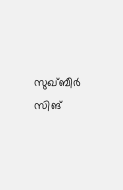സുഖ്‌ബീർ സിങ്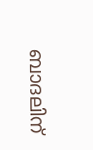ബാദലിന്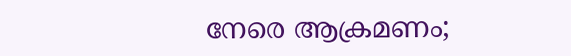നേരെ ആക്രമണം;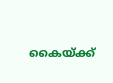കൈയ്ക്ക്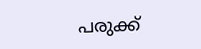പരുക്ക്